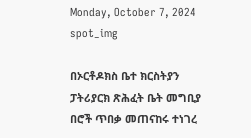Monday, October 7, 2024
spot_img

በኦርቶዶክስ ቤተ ክርስትያን ፓትሪያርክ ጽሕፈት ቤት መግቢያ በሮች ጥበቃ መጠናከሩ ተነገረ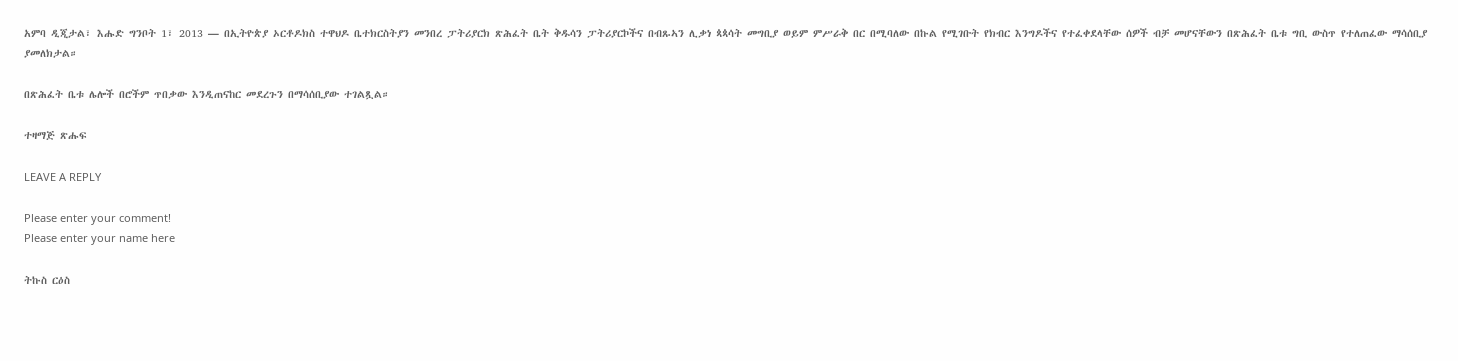አምባ ዲጂታል፣ እሑድ ግንቦት 1፣ 2013 ― በኢትዮጵያ ኦርቶዶክስ ተዋህዶ ቤተክርስትያን መንበረ ፓትሪያርክ ጽሕፈት ቤት ቅዱሳን ፓትሪያርኮችና በብጹኣን ሊቃነ ጳጳሳት መግቢያ ወይም ምሥራቅ በር በሚባለው በኩል የሚገቡት የክብር እንግዶችና የተፈቀደላቸው ሰዎች ብቻ መሆናቸውን በጽሕፈት ቤቱ ግቢ ውስጥ የተለጠፈው ማሳሰቢያ ያመለክታል።

በጽሕፈት ቤቱ ሌሎች በሮችም ጥበቃው እንዲጠናከር መደረጉን በማሳሰቢያው ተገልጿል።

ተዛማጅ ጽሑፍ

LEAVE A REPLY

Please enter your comment!
Please enter your name here

ትኩስ ርዕስ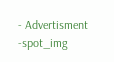- Advertisment -spot_img